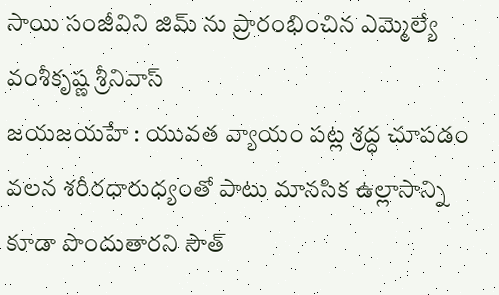సాయి సంజీవిని జిమ్ ను ప్రారంభించిన ఎమ్మెల్యే వంశీకృష్ణ శ్రీనివాస్
జయజయహే : యువత వ్యాయం పట్ల శ్రద్ధ చూపడం వలన శరీరధారుధ్యంతో పాటు మానసిక ఉల్లాసాన్ని కూడా పొందుతారని సౌత్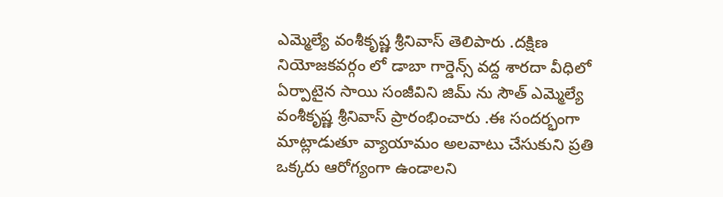ఎమ్మెల్యే వంశీకృష్ణ శ్రీనివాస్ తెలిపారు .దక్షిణ నియోజకవర్గం లో డాబా గార్డెన్స్ వద్ద శారదా వీధిలో ఏర్పాటైన సాయి సంజీవిని జిమ్ ను సౌత్ ఎమ్మెల్యే వంశీకృష్ణ శ్రీనివాస్ ప్రారంభించారు .ఈ సందర్భంగా మాట్లాడుతూ వ్యాయామం అలవాటు చేసుకుని ప్రతి ఒక్కరు ఆరోగ్యంగా ఉండాలని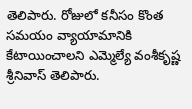తెలిపారు. రోజులో కనీసం కొంత సమయం వ్యాయామానికి కేటాయించాలని ఎమ్మెల్యే వంశీకృష్ణ శ్రీనివాస్ తెలిపారు.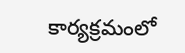కార్యక్రమంలో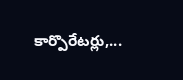కార్పొరేటర్లు,...